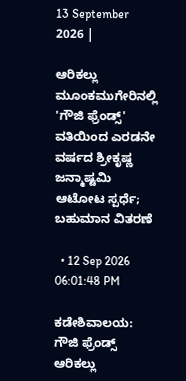13 September 2026 |

ಆರಿಕಲ್ಲು ಮೂಂಕಮುಗೇರಿನಲ್ಲಿ 'ಗೌಜಿ ಫ್ರೆಂಡ್ಸ್‌' ವತಿಯಿಂದ ಎರಡನೇ ವರ್ಷದ ಶ್ರೀಕೃಷ್ಣ ಜನ್ಮಾಷ್ಟಮಿ ಆಟೋಟ ಸ್ಪರ್ಧೆ; ಬಹುಮಾನ ವಿತರಣೆ

  • 12 Sep 2026 06:01:48 PM

ಕಡೇಶಿವಾಲಯ: ಗೌಜಿ ಫ್ರೆಂಡ್ಸ್ ಆರಿಕಲ್ಲು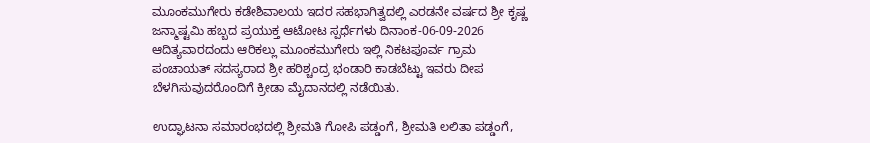ಮೂಂಕಮುಗೇರು ಕಡೇಶಿವಾಲಯ ಇದರ ಸಹಭಾಗಿತ್ವದಲ್ಲಿ ಎರಡನೇ ವರ್ಷದ ಶ್ರೀ ಕೃಷ್ಣ ಜನ್ಮಾಷ್ಟಮಿ ಹಬ್ಬದ ಪ್ರಯುಕ್ತ ಆಟೋಟ ಸ್ಪರ್ಧೆಗಳು ದಿನಾಂಕ-06-09-2026 ಆದಿತ್ಯವಾರದಂದು ಆರಿಕಲ್ಲು ಮೂಂಕಮುಗೇರು ಇಲ್ಲಿ ನಿಕಟಪೂರ್ವ ಗ್ರಾಮ ಪಂಚಾಯತ್ ಸದಸ್ಯರಾದ ಶ್ರೀ ಹರಿಶ್ಚಂದ್ರ ಭಂಡಾರಿ ಕಾಡಬೆಟ್ಟು ಇವರು ದೀಪ ಬೆಳಗಿಸುವುದರೊಂದಿಗೆ ಕ್ರೀಡಾ ಮೈದಾನದಲ್ಲಿ ನಡೆಯಿತು.

ಉದ್ಘಾಟನಾ ಸಮಾರಂಭದಲ್ಲಿ ಶ್ರೀಮತಿ ಗೋಪಿ ಪಡ್ಡಂಗೆ, ಶ್ರೀಮತಿ ಲಲಿತಾ ಪಡ್ಡಂಗೆ,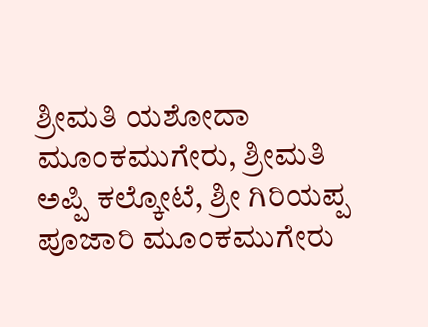ಶ್ರೀಮತಿ ಯಶೋದಾ ಮೂಂಕಮುಗೇರು, ಶ್ರೀಮತಿ ಅಪ್ಪಿ ಕಲ್ಕೋಟೆ, ಶ್ರೀ ಗಿರಿಯಪ್ಪ ಪೂಜಾರಿ ಮೂಂಕಮುಗೇರು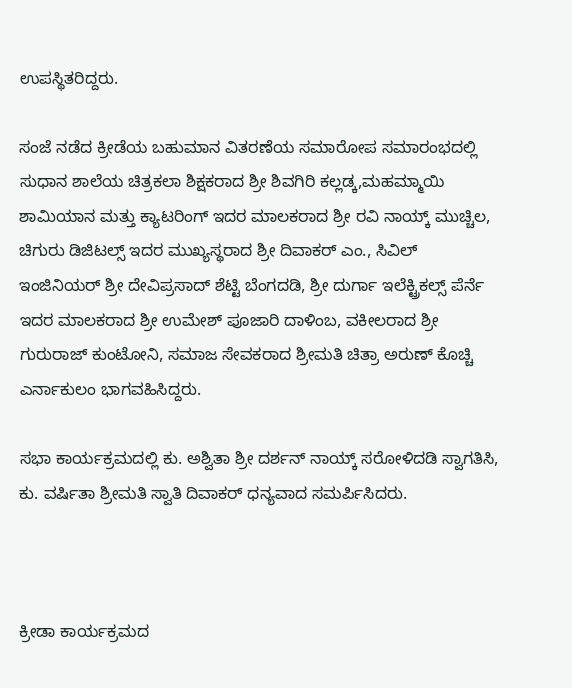ಉಪಸ್ಥಿತರಿದ್ದರು.

ಸಂಜೆ ನಡೆದ ಕ್ರೀಡೆಯ ಬಹುಮಾನ ವಿತರಣೆಯ ಸಮಾರೋಪ ಸಮಾರಂಭದಲ್ಲಿ ಸುಧಾನ ಶಾಲೆಯ ಚಿತ್ರಕಲಾ ಶಿಕ್ಷಕರಾದ ಶ್ರೀ ಶಿವಗಿರಿ ಕಲ್ಲಡ್ಕ,ಮಹಮ್ಮಾಯಿ ಶಾಮಿಯಾನ ಮತ್ತು ಕ್ಯಾಟರಿಂಗ್ ಇದರ ಮಾಲಕರಾದ ಶ್ರೀ ರವಿ ನಾಯ್ಕ್ ಮುಚ್ಚಿಲ, ಚಿಗುರು ಡಿಜಿಟಲ್ಸ್ ಇದರ ಮುಖ್ಯಸ್ಥರಾದ ಶ್ರೀ ದಿವಾಕರ್ ಎಂ., ಸಿವಿಲ್ ಇಂಜಿನಿಯರ್ ಶ್ರೀ ದೇವಿಪ್ರಸಾದ್ ಶೆಟ್ಟಿ ಬೆಂಗದಡಿ, ಶ್ರೀ ದುರ್ಗಾ ಇಲೆಕ್ಟ್ರಿಕಲ್ಸ್ ಪೆರ್ನೆ ಇದರ ಮಾಲಕರಾದ ಶ್ರೀ ಉಮೇಶ್ ಪೂಜಾರಿ ದಾಳಿಂಬ, ವಕೀಲರಾದ ಶ್ರೀ ಗುರುರಾಜ್ ಕುಂಟೋನಿ, ಸಮಾಜ ಸೇವಕರಾದ ಶ್ರೀಮತಿ ಚಿತ್ರಾ ಅರುಣ್ ಕೊಚ್ಚಿ ಎರ್ನಾಕುಲಂ ಭಾಗವಹಿಸಿದ್ದರು.

ಸಭಾ ಕಾರ್ಯಕ್ರಮದಲ್ಲಿ ಕು. ಅಶ್ವಿತಾ ಶ್ರೀ ದರ್ಶನ್ ನಾಯ್ಕ್ ಸರೋಳಿದಡಿ ಸ್ವಾಗತಿಸಿ, ಕು. ವರ್ಷಿತಾ ಶ್ರೀಮತಿ ಸ್ವಾತಿ ದಿವಾಕರ್ ಧನ್ಯವಾದ ಸಮರ್ಪಿಸಿದರು.



ಕ್ರೀಡಾ ಕಾರ್ಯಕ್ರಮದ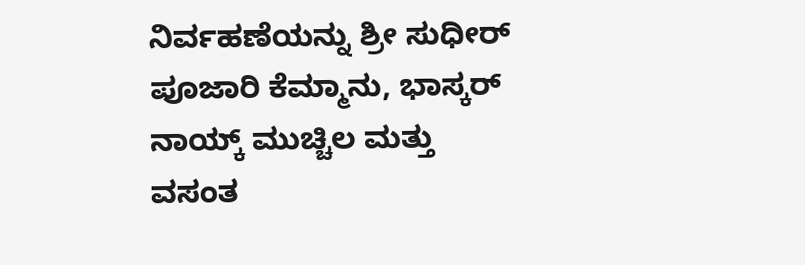ನಿರ್ವಹಣೆಯನ್ನು ಶ್ರೀ ಸುಧೀರ್ ಪೂಜಾರಿ ಕೆಮ್ಮಾನು, ಭಾಸ್ಕರ್ ನಾಯ್ಕ್ ಮುಚ್ಚಿಲ ಮತ್ತು ವಸಂತ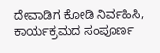ದೇವಾಡಿಗ ಕೋಡಿ ನಿರ್ವಹಿಸಿ, ಕಾರ್ಯಕ್ರಮದ ಸಂಪೂರ್ಣ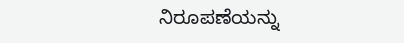ನಿರೂಪಣೆಯನ್ನು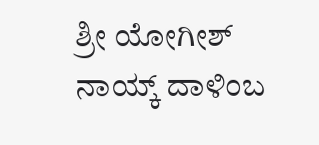ಶ್ರೀ ಯೋಗೀಶ್ ನಾಯ್ಕ್ ದಾಳಿಂಬ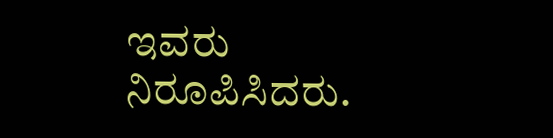ಇವರು ನಿರೂಪಿಸಿದರು.